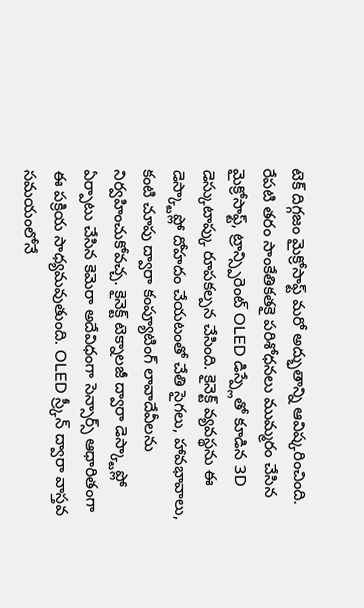టెక్ దిగ్గజం మైక్రోసాఫ్ట్ మరో అద్భుతాన్ని ఆవిష్కరించింది. రేపటి తరం సాంకేతికతకై పరిశోధనలు ముమ్మరం చేసిన మైక్రోసాఫ్ట్, ట్రాన్స్పిరెంట్ OLED డిస్ప్లేతో కూడిన 3D డెస్కుటాప్కు రూపకల్పన చేసింది. కైనెక్ట్ వ్యవస్థను ఈ డెస్క్టాప్లో దోహదం చేయటంతో చేతి సైగలు, హావభావాలు, కంటి చూపు ద్వారా కంప్యూటింగ్ లావాదేవీలను నిర్వహించుకోవచ్చ. కైనెక్ట్ టెక్నాలజీ ద్వారా డెస్క్టాప్లో ఏర్పాటు చేసిన కెమెరా అదేవిధంగా సెన్సార్స్ ఆధారితంగా ఈ పక్రియ సాధ్యమవుతుంది. OLED స్ర్కీన్ ద్వారా వాస్తవ సమయంలోనే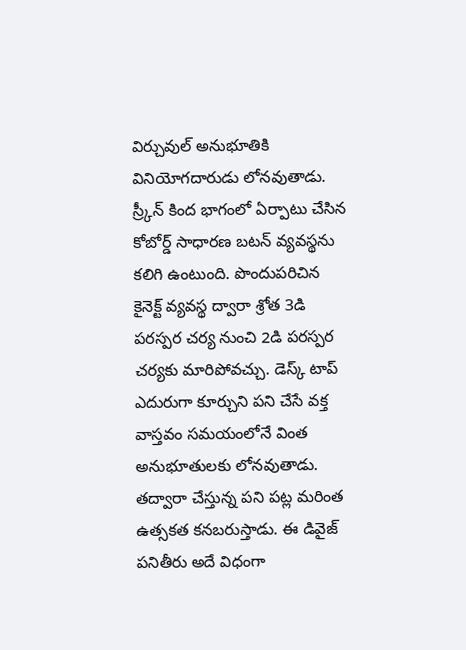విర్చువుల్ అనుభూతికి వినియోగదారుడు లోనవుతాడు. స్ర్కీన్ కింద భాగంలో ఏర్పాటు చేసిన కోబోర్డ్ సాధారణ బటన్ వ్యవస్థను కలిగి ఉంటుంది. పొందుపరిచిన కైనెక్ట్ వ్యవస్థ ద్వారా శ్రోత 3డి పరస్పర చర్య నుంచి 2డి పరస్పర చర్యకు మారిపోవచ్చు. డెస్క్ టాప్ ఎదురుగా కూర్చుని పని చేసే వక్త వాస్తవం సమయంలోనే వింత అనుభూతులకు లోనవుతాడు. తద్వారా చేస్తున్న పని పట్ల మరింత ఉత్సకత కనబరుస్తాడు. ఈ డివైజ్ పనితీరు అదే విధంగా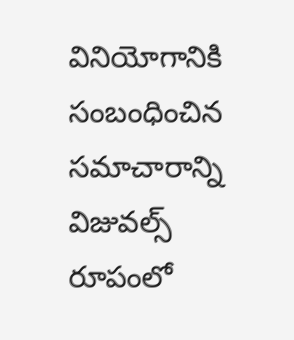వినియోగానికి సంబంధించిన సమాచారాన్ని విజువల్స్ రూపంలో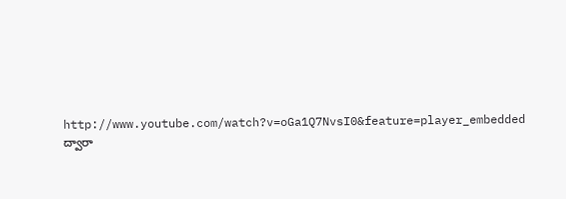http://www.youtube.com/watch?v=oGa1Q7NvsI0&feature=player_embedded ద్వారా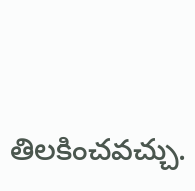తిలకించవచ్చు.